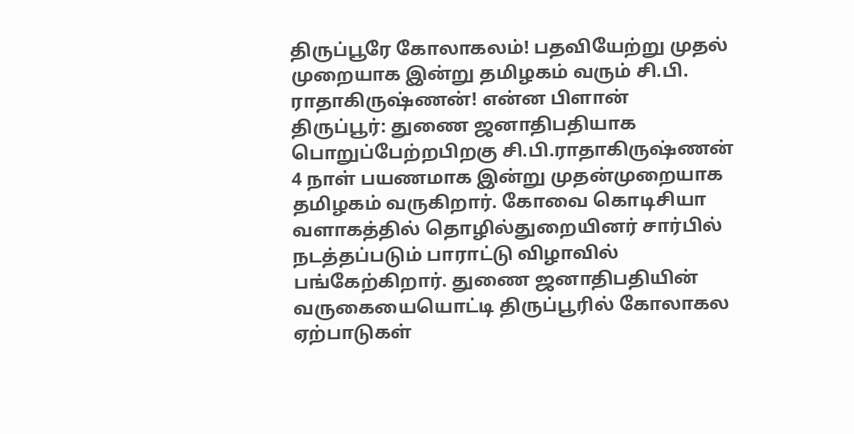திருப்பூரே கோலாகலம்! பதவியேற்று முதல் முறையாக இன்று தமிழகம் வரும் சி.பி. ராதாகிருஷ்ணன்! என்ன பிளான்
திருப்பூர்: துணை ஜனாதிபதியாக பொறுப்பேற்றபிறகு சி.பி.ராதாகிருஷ்ணன் 4 நாள் பயணமாக இன்று முதன்முறையாக தமிழகம் வருகிறார். கோவை கொடிசியா வளாகத்தில் தொழில்துறையினர் சார்பில் நடத்தப்படும் பாராட்டு விழாவில் பங்கேற்கிறார். துணை ஜனாதிபதியின் வருகையையொட்டி திருப்பூரில் கோலாகல ஏற்பாடுகள்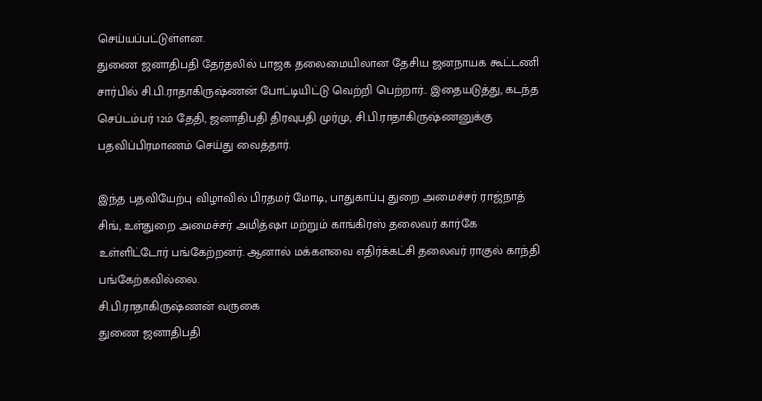செய்யப்பட்டுள்ளன.
துணை ஜனாதிபதி தேர்தலில் பாஜக தலைமையிலான தேசிய ஜனநாயக கூட்டணி சார்பில் சி.பி.ராதாகிருஷ்ணன் போட்டியிட்டு வெற்றி பெற்றார்.. இதையடுத்து, கடந்த செப்டம்பர் 12ம் தேதி, ஜனாதிபதி திரவுபதி முர்மு, சி.பி.ராதாகிருஷ்ணனுக்கு பதவிப்பிரமாணம் செய்து வைத்தார்.

இந்த பதவியேற்பு விழாவில் பிரதமர் மோடி, பாதுகாப்பு துறை அமைச்சர் ராஜ்நாத் சிங், உள்துறை அமைச்சர் அமித்ஷா மற்றும் காங்கிரஸ் தலைவர் கார்கே உள்ளிட்டோர் பங்கேற்றனர். ஆனால் மக்களவை எதிர்க்கட்சி தலைவர் ராகுல் காந்தி பங்கேற்கவில்லை.
சி.பி.ராதாகிருஷ்ணன் வருகை
துணை ஜனாதிபதி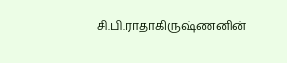சி.பி.ராதாகிருஷ்ணனின்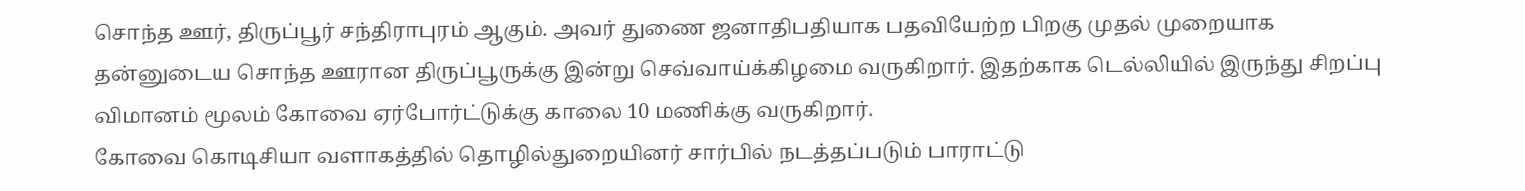சொந்த ஊர், திருப்பூர் சந்திராபுரம் ஆகும். அவர் துணை ஜனாதிபதியாக பதவியேற்ற பிறகு முதல் முறையாக தன்னுடைய சொந்த ஊரான திருப்பூருக்கு இன்று செவ்வாய்க்கிழமை வருகிறார். இதற்காக டெல்லியில் இருந்து சிறப்பு விமானம் மூலம் கோவை ஏர்போர்ட்டுக்கு காலை 10 மணிக்கு வருகிறார்.
கோவை கொடிசியா வளாகத்தில் தொழில்துறையினர் சார்பில் நடத்தப்படும் பாராட்டு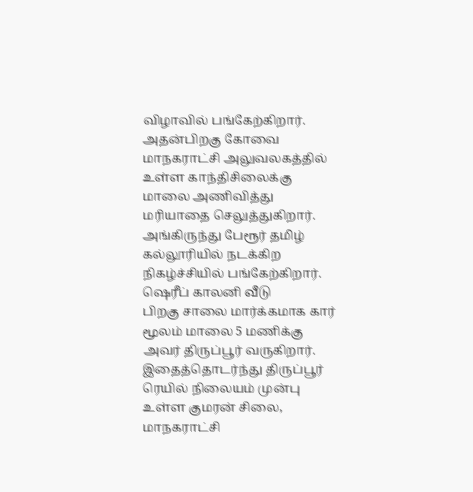விழாவில் பங்கேற்கிறார். அதன்பிறகு கோவை மாநகராட்சி அலுவலகத்தில் உள்ள காந்திசிலைக்கு மாலை அணிவித்து மரியாதை செலுத்துகிறார். அங்கிருந்து பேரூர் தமிழ் கல்லூரியில் நடக்கிற நிகழ்ச்சியில் பங்கேற்கிறார்.
ஷெரீப் காலனி வீடு
பிறகு சாலை மார்க்கமாக கார் மூலம் மாலை 5 மணிக்கு அவர் திருப்பூர் வருகிறார். இதைத்தொடர்ந்து திருப்பூர் ரெயில் நிலையம் முன்பு உள்ள குமரன் சிலை, மாநகராட்சி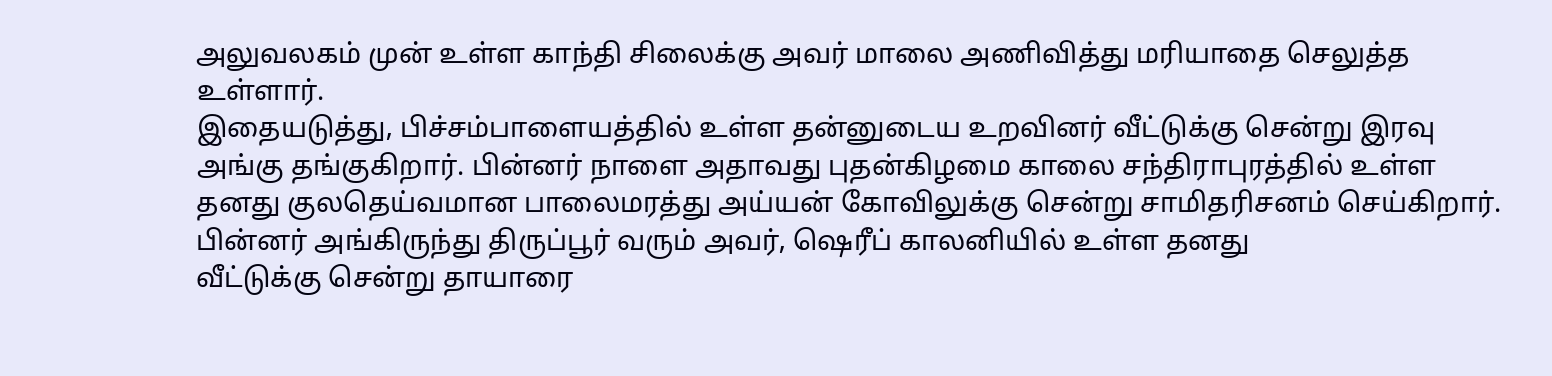அலுவலகம் முன் உள்ள காந்தி சிலைக்கு அவர் மாலை அணிவித்து மரியாதை செலுத்த உள்ளார்.
இதையடுத்து, பிச்சம்பாளையத்தில் உள்ள தன்னுடைய உறவினர் வீட்டுக்கு சென்று இரவு அங்கு தங்குகிறார். பின்னர் நாளை அதாவது புதன்கிழமை காலை சந்திராபுரத்தில் உள்ள தனது குலதெய்வமான பாலைமரத்து அய்யன் கோவிலுக்கு சென்று சாமிதரிசனம் செய்கிறார். பின்னர் அங்கிருந்து திருப்பூர் வரும் அவர், ஷெரீப் காலனியில் உள்ள தனது
வீட்டுக்கு சென்று தாயாரை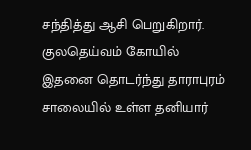சந்தித்து ஆசி பெறுகிறார்.
குலதெய்வம் கோயில்
இதனை தொடர்ந்து தாராபுரம் சாலையில் உள்ள தனியார்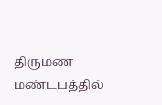திருமண மண்டபத்தில்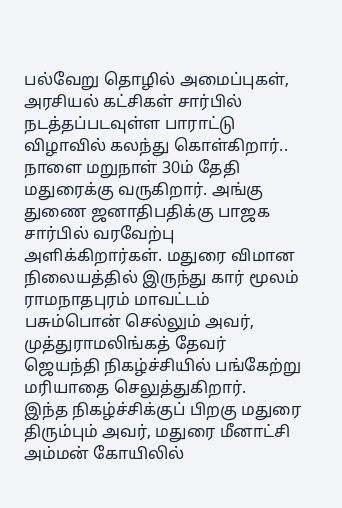பல்வேறு தொழில் அமைப்புகள், அரசியல் கட்சிகள் சார்பில் நடத்தப்படவுள்ள பாராட்டு விழாவில் கலந்து கொள்கிறார்..
நாளை மறுநாள் 30ம் தேதி மதுரைக்கு வருகிறார். அங்கு துணை ஜனாதிபதிக்கு பாஜக சார்பில் வரவேற்பு அளிக்கிறார்கள். மதுரை விமான நிலையத்தில் இருந்து கார் மூலம் ராமநாதபுரம் மாவட்டம் பசும்பொன் செல்லும் அவர், முத்துராமலிங்கத் தேவர் ஜெயந்தி நிகழ்ச்சியில் பங்கேற்று மரியாதை செலுத்துகிறார்.
இந்த நிகழ்ச்சிக்குப் பிறகு மதுரை திரும்பும் அவர், மதுரை மீனாட்சி அம்மன் கோயிலில்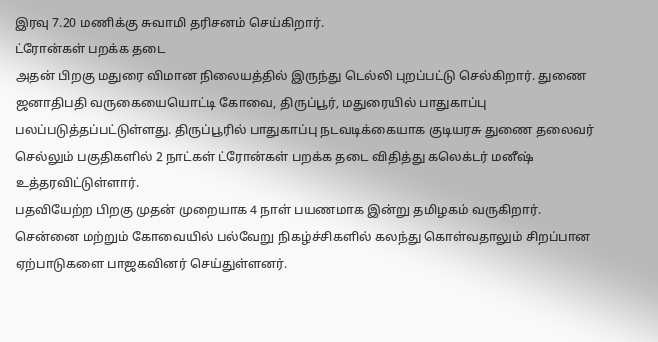இரவு 7.20 மணிக்கு சுவாமி தரிசனம் செய்கிறார்.
ட்ரோன்கள் பறக்க தடை
அதன் பிறகு மதுரை விமான நிலையத்தில் இருந்து டெல்லி புறப்பட்டு செல்கிறார். துணை ஜனாதிபதி வருகையையொட்டி கோவை, திருப்பூர், மதுரையில் பாதுகாப்பு பலப்படுத்தப்பட்டுள்ளது. திருப்பூரில் பாதுகாப்பு நடவடிக்கையாக குடியரசு துணை தலைவர் செல்லும் பகுதிகளில் 2 நாட்கள் ட்ரோன்கள் பறக்க தடை விதித்து கலெக்டர் மனீஷ் உத்தரவிட்டுள்ளார்.
பதவியேற்ற பிறகு முதன் முறையாக 4 நாள் பயணமாக இன்று தமிழகம் வருகிறார். சென்னை மற்றும் கோவையில் பல்வேறு நிகழ்ச்சிகளில் கலந்து கொள்வதாலும் சிறப்பான ஏற்பாடுகளை பாஜகவினர் செய்துள்ளனர்.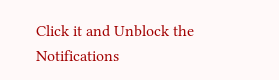Click it and Unblock the Notifications